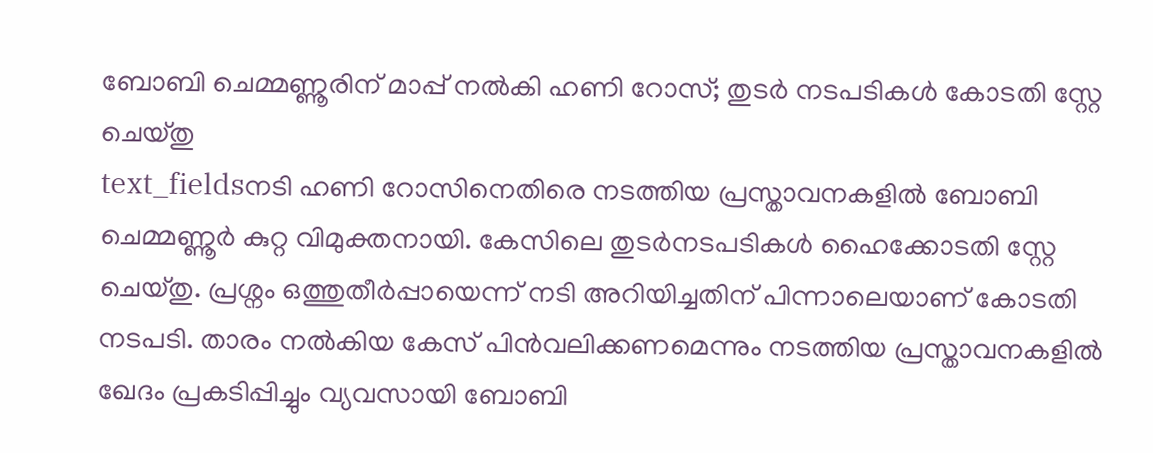ബോബി ചെമ്മണ്ണൂരിന് മാപ്പ് നൽകി ഹണി റോസ്; തുടർ നടപടികൾ കോടതി സ്റ്റേ ചെയ്തു
text_fieldsനടി ഹണി റോസിനെതിരെ നടത്തിയ പ്രസ്താവനകളിൽ ബോബി ചെമ്മണ്ണൂർ കുറ്റ വിമുക്തനായി. കേസിലെ തുടർനടപടികൾ ഹൈക്കോടതി സ്റ്റേ ചെയ്തു. പ്രശ്നം ഒത്തുതീർപ്പായെന്ന് നടി അറിയിച്ചതിന് പിന്നാലെയാണ് കോടതി നടപടി. താരം നൽകിയ കേസ് പിൻവലിക്കണമെന്നും നടത്തിയ പ്രസ്താവനകളിൽ ഖേദം പ്രകടിപ്പിച്ചും വ്യവസായി ബോബി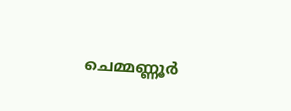ചെമ്മണ്ണൂർ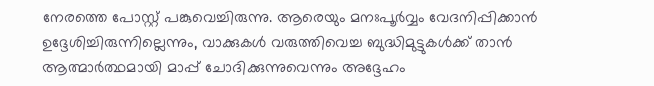നേരത്തെ പോസ്റ്റ് പങ്കുവെച്ചിരുന്നു. ആരെയും മനഃപൂർവ്വം വേദനിപ്പിക്കാൻ ഉദ്ദേശിച്ചിരുന്നില്ലെന്നും, വാക്കുകൾ വരുത്തിവെച്ച ബുദ്ധിമുട്ടുകൾക്ക് താൻ ആത്മാർത്ഥമായി മാപ്പ് ചോദിക്കുന്നുവെന്നും അദ്ദേഹം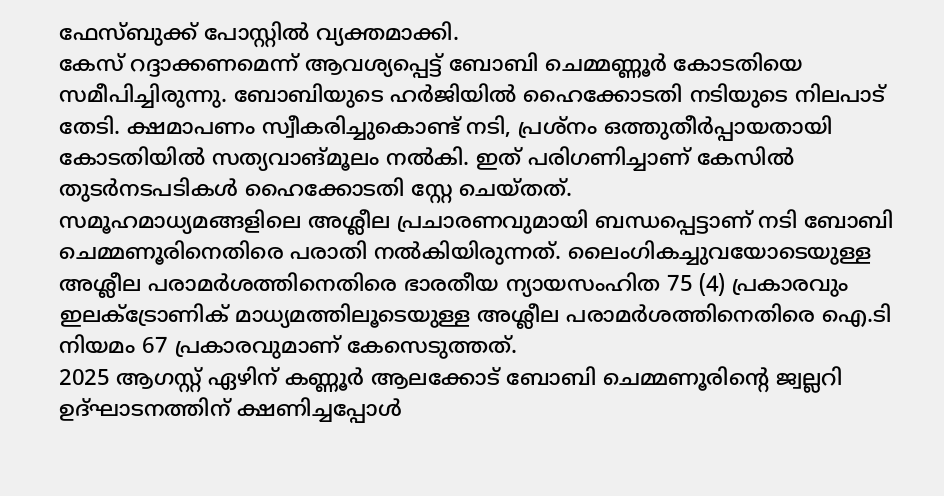ഫേസ്ബുക്ക് പോസ്റ്റിൽ വ്യക്തമാക്കി.
കേസ് റദ്ദാക്കണമെന്ന് ആവശ്യപ്പെട്ട് ബോബി ചെമ്മണ്ണൂർ കോടതിയെ സമീപിച്ചിരുന്നു. ബോബിയുടെ ഹർജിയിൽ ഹൈക്കോടതി നടിയുടെ നിലപാട് തേടി. ക്ഷമാപണം സ്വീകരിച്ചുകൊണ്ട് നടി, പ്രശ്നം ഒത്തുതീർപ്പായതായി കോടതിയിൽ സത്യവാങ്മൂലം നൽകി. ഇത് പരിഗണിച്ചാണ് കേസിൽ തുടർനടപടികൾ ഹൈക്കോടതി സ്റ്റേ ചെയ്തത്.
സമൂഹമാധ്യമങ്ങളിലെ അശ്ലീല പ്രചാരണവുമായി ബന്ധപ്പെട്ടാണ് നടി ബോബി ചെമ്മണൂരിനെതിരെ പരാതി നൽകിയിരുന്നത്. ലൈംഗികച്ചുവയോടെയുള്ള അശ്ലീല പരാമർശത്തിനെതിരെ ഭാരതീയ ന്യായസംഹിത 75 (4) പ്രകാരവും ഇലക്ട്രോണിക് മാധ്യമത്തിലൂടെയുള്ള അശ്ലീല പരാമർശത്തിനെതിരെ ഐ.ടി നിയമം 67 പ്രകാരവുമാണ് കേസെടുത്തത്.
2025 ആഗസ്റ്റ് ഏഴിന് കണ്ണൂർ ആലക്കോട് ബോബി ചെമ്മണൂരിന്റെ ജ്വല്ലറി ഉദ്ഘാടനത്തിന് ക്ഷണിച്ചപ്പോൾ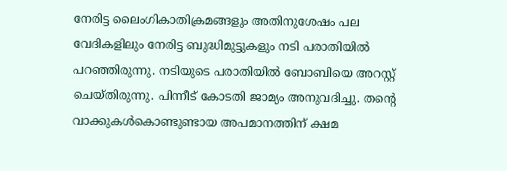നേരിട്ട ലൈംഗികാതിക്രമങ്ങളും അതിനുശേഷം പല വേദികളിലും നേരിട്ട ബുദ്ധിമുട്ടുകളും നടി പരാതിയിൽ പറഞ്ഞിരുന്നു. നടിയുടെ പരാതിയിൽ ബോബിയെ അറസ്റ്റ് ചെയ്തിരുന്നു. പിന്നീട് കോടതി ജാമ്യം അനുവദിച്ചു. തന്റെ വാക്കുകൾകൊണ്ടുണ്ടായ അപമാനത്തിന് ക്ഷമ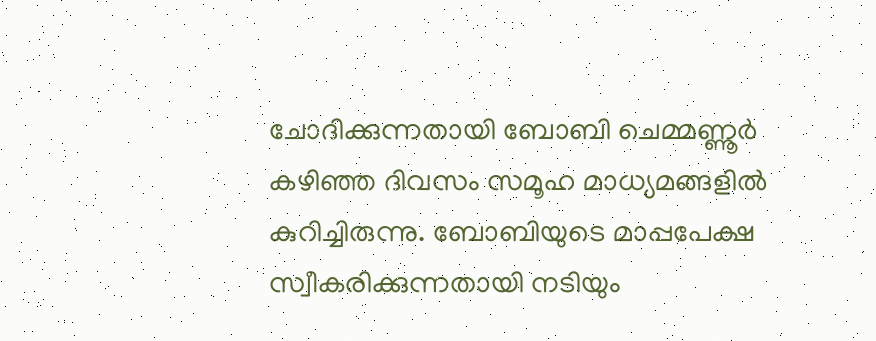ചോദിക്കുന്നതായി ബോബി ചെമ്മണ്ണൂർ കഴിഞ്ഞ ദിവസം സമൂഹ മാധ്യമങ്ങളിൽ കുറിച്ചിരുന്നു. ബോബിയുടെ മാപ്പപേക്ഷ സ്വീകരിക്കുന്നതായി നടിയും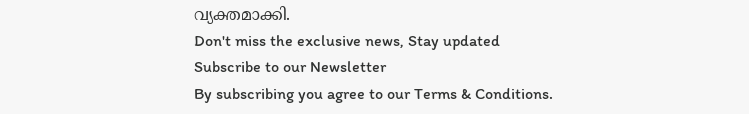വ്യക്തമാക്കി.
Don't miss the exclusive news, Stay updated
Subscribe to our Newsletter
By subscribing you agree to our Terms & Conditions.